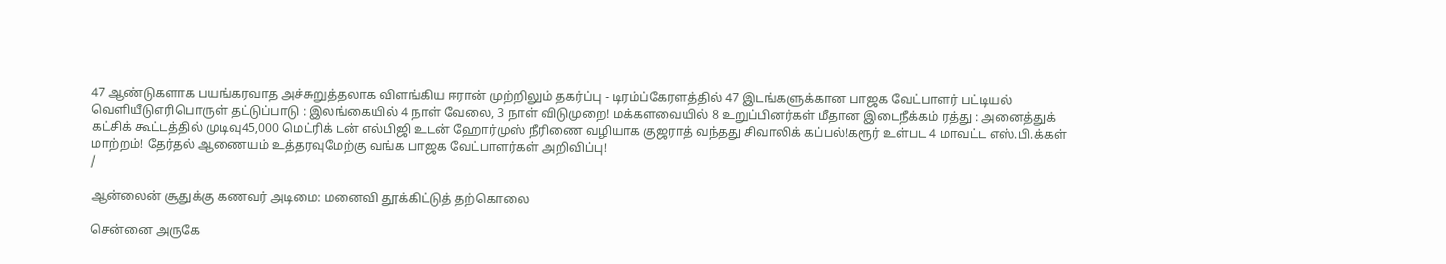47 ஆண்டுகளாக பயங்கரவாத அச்சுறுத்தலாக விளங்கிய ஈரான் முற்றிலும் தகர்ப்பு - டிரம்ப்கேரளத்தில் 47 இடங்களுக்கான பாஜக வேட்பாளர் பட்டியல் வெளியீடுஎரிபொருள் தட்டுப்பாடு : இலங்கையில் 4 நாள் வேலை, 3 நாள் விடுமுறை! மக்களவையில் 8 உறுப்பினர்கள் மீதான இடைநீக்கம் ரத்து : அனைத்துக் கட்சிக் கூட்டத்தில் முடிவு45,000 மெட்ரிக் டன் எல்பிஜி உடன் ஹோர்முஸ் நீரிணை வழியாக குஜராத் வந்தது சிவாலிக் கப்பல்!கரூர் உள்பட 4 மாவட்ட எஸ்.பி.க்கள் மாற்றம்! தேர்தல் ஆணையம் உத்தரவுமேற்கு வங்க பாஜக வேட்பாளர்கள் அறிவிப்பு!
/

ஆன்லைன் சூதுக்கு கணவர் அடிமை: மனைவி தூக்கிட்டுத் தற்கொலை

சென்னை அருகே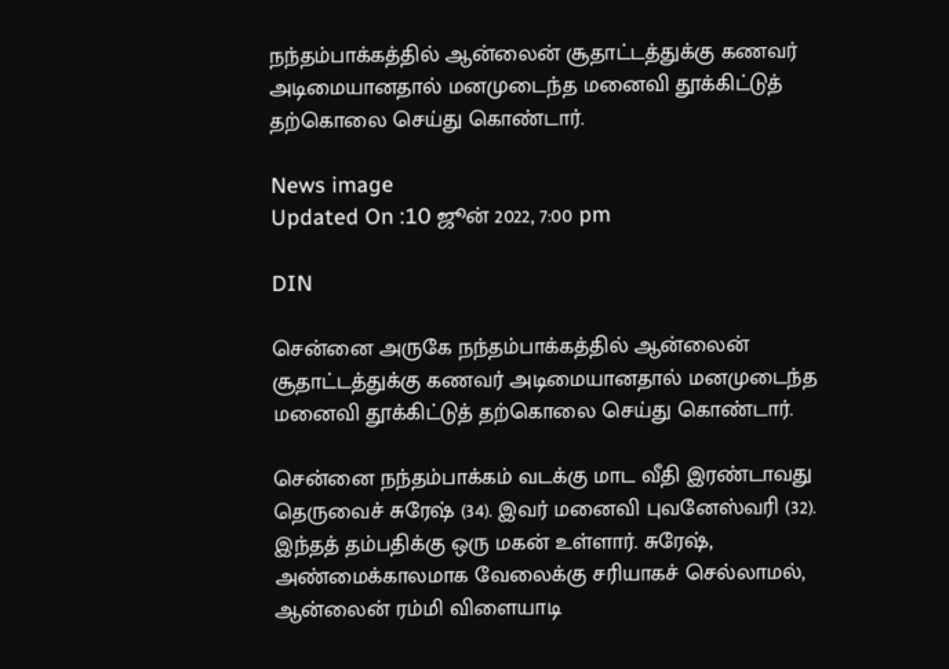நந்தம்பாக்கத்தில் ஆன்லைன் சூதாட்டத்துக்கு கணவர் அடிமையானதால் மனமுடைந்த மனைவி தூக்கிட்டுத் தற்கொலை செய்து கொண்டார்.

News image
Updated On :10 ஜூன் 2022, 7:00 pm

DIN

சென்னை அருகே நந்தம்பாக்கத்தில் ஆன்லைன் சூதாட்டத்துக்கு கணவர் அடிமையானதால் மனமுடைந்த மனைவி தூக்கிட்டுத் தற்கொலை செய்து கொண்டார்.

சென்னை நந்தம்பாக்கம் வடக்கு மாட வீதி இரண்டாவது தெருவைச் சுரேஷ் (34). இவர் மனைவி புவனேஸ்வரி (32). இந்தத் தம்பதிக்கு ஒரு மகன் உள்ளார். சுரேஷ், அண்மைக்காலமாக வேலைக்கு சரியாகச் செல்லாமல், ஆன்லைன் ரம்மி விளையாடி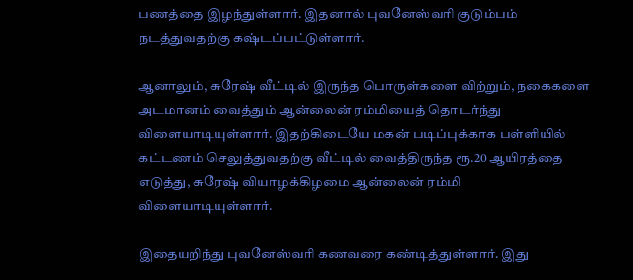பணத்தை இழந்துள்ளார். இதனால் புவனேஸ்வரி குடும்பம் நடத்துவதற்கு கஷ்டப்பட்டுள்ளார்.

ஆனாலும், சுரேஷ் வீட்டில் இருந்த பொருள்களை விற்றும், நகைகளை அடமானம் வைத்தும் ஆன்லைன் ரம்மியைத் தொடர்ந்து விளையாடியுள்ளார். இதற்கிடையே மகன் படிப்புக்காக பள்ளியில் கட்டணம் செலுத்துவதற்கு வீட்டில் வைத்திருந்த ரூ.20 ஆயிரத்தை எடுத்து, சுரேஷ் வியாழக்கிழமை ஆன்லைன் ரம்மி விளையாடியுள்ளார்.

இதையறிந்து புவனேஸ்வரி கணவரை கண்டித்துள்ளார். இது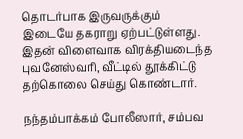தொடர்பாக இருவருக்கும் இடையே தகராறு ஏற்பட்டுள்ளது. இதன் விளைவாக விரக்தியடைந்த புவனேஸ்வரி, வீட்டில் தூக்கிட்டு தற்கொலை செய்து கொண்டார்.

நந்தம்பாக்கம் போலீஸார், சம்பவ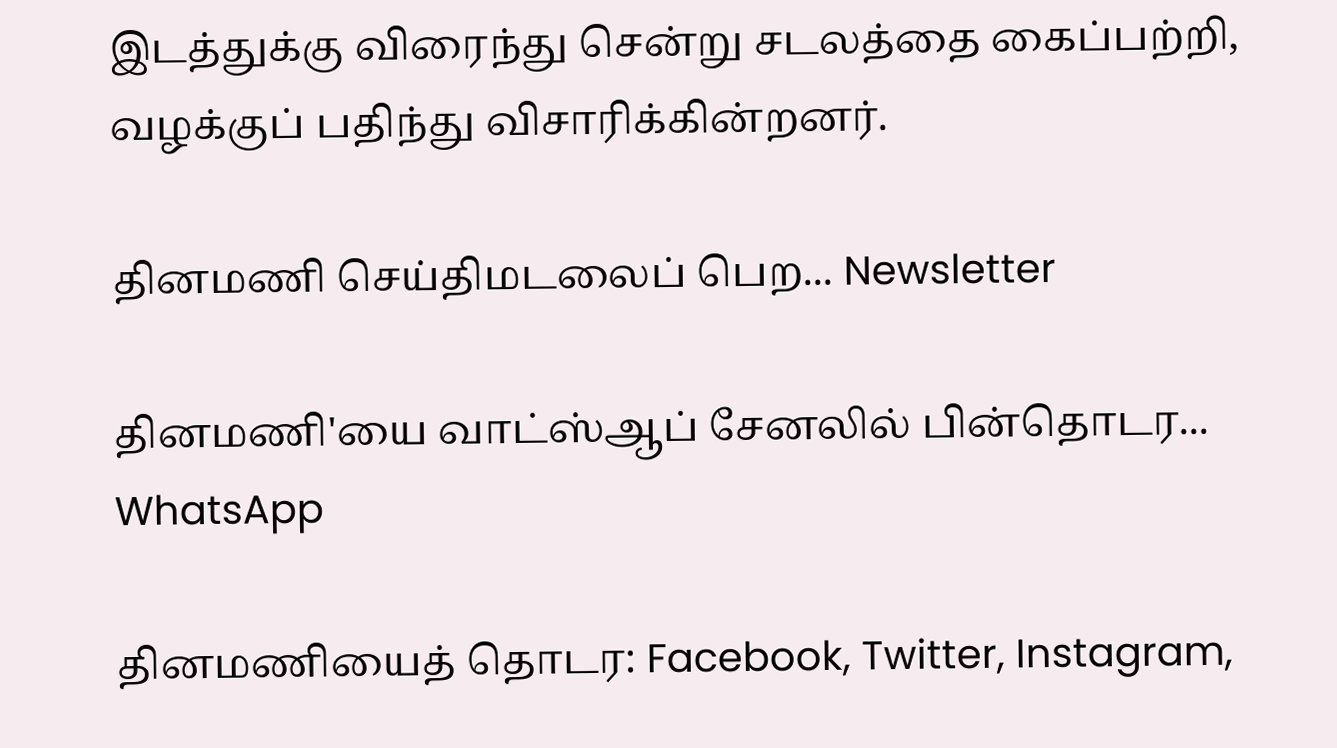இடத்துக்கு விரைந்து சென்று சடலத்தை கைப்பற்றி, வழக்குப் பதிந்து விசாரிக்கின்றனர்.

தினமணி செய்திமடலைப் பெற... Newsletter

தினமணி'யை வாட்ஸ்ஆப் சேனலில் பின்தொடர... WhatsApp

தினமணியைத் தொடர: Facebook, Twitter, Instagram,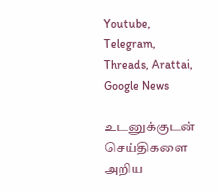Youtube, Telegram, Threads, Arattai, Google News

உடனுக்குடன் செய்திகளை அறிய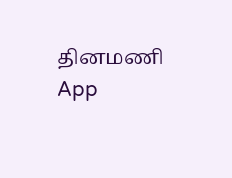தினமணி App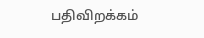பதிவிறக்கம்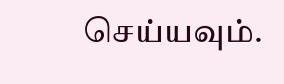செய்யவும்.